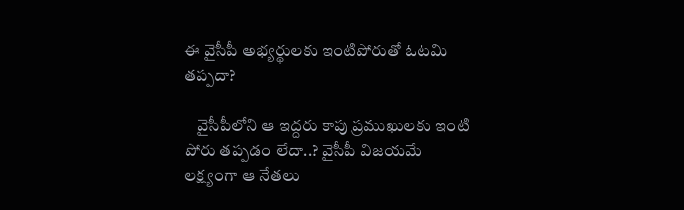ఈ వైసీపీ అభ్యర్థులకు ఇంటిపోరుతో ఓటమి తప్పదా?

    వైసీపీలోని ఆ ఇద్దరు కాపు ప్రముఖులకు ఇంటి పోరు తప్పడం లేదా..? వైసీపీ విజయమే లక్ష్యంగా ఆ నేతలు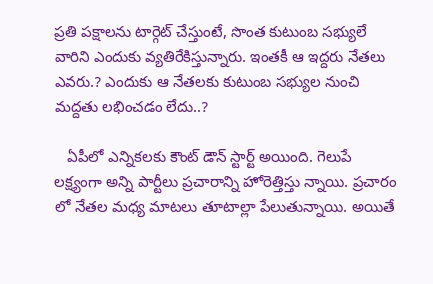ప్రతి పక్షాలను టార్గెట్ చేస్తుంటే, సొంత కుటుంబ సభ్యులే వారిని ఎందుకు వ్యతిరేకిస్తున్నారు. ఇంతకీ ఆ ఇద్దరు నేతలు ఎవరు.? ఎందుకు ఆ నేతలకు కుటుంబ సభ్యుల నుంచి మద్దతు లభించడం లేదు..?

   ఏపీలో ఎన్నికలకు కౌంట్ డౌన్ స్టార్ట్ అయింది. గెలుపే లక్ష్యంగా అన్ని పార్టీలు ప్రచారాన్ని హోరెత్తిస్తు న్నాయి. ప్రచారం లో నేతల మధ్య మాటలు తూటాల్లా పేలుతున్నాయి. అయితే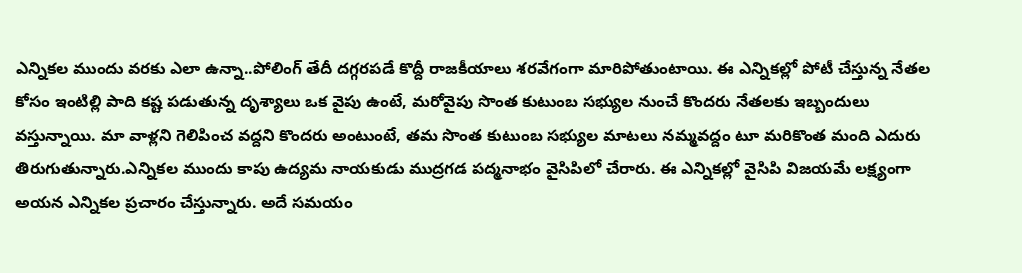ఎన్నికల ముందు వరకు ఎలా ఉన్నా..పోలింగ్ తేదీ దగ్గరపడే కొద్దీ రాజకీయాలు శరవేగంగా మారిపోతుంటాయి. ఈ ఎన్నికల్లో పోటీ చేస్తున్న నేతల కోసం ఇంటిల్లి పాది కష్ట పడుతున్న దృశ్యాలు ఒక వైపు ఉంటే, మరోవైపు సొంత కుటుంబ సభ్యుల నుంచే కొందరు నేతలకు ఇబ్బందులు వస్తున్నాయి. మా వాళ్లని గెలిపించ వద్దని కొందరు అంటుంటే, తమ సొంత కుటుంబ సభ్యుల మాటలు నమ్మవద్దం టూ మరికొంత మంది ఎదురు తిరుగుతున్నారు.ఎన్నికల ముందు కాపు ఉద్యమ నాయకుడు ముద్రగడ పద్మనాభం వైసిపిలో చేరారు. ఈ ఎన్నికల్లో వైసిపి విజయమే లక్ష్యంగా అయన ఎన్నికల ప్రచారం చేస్తున్నారు. అదే సమయం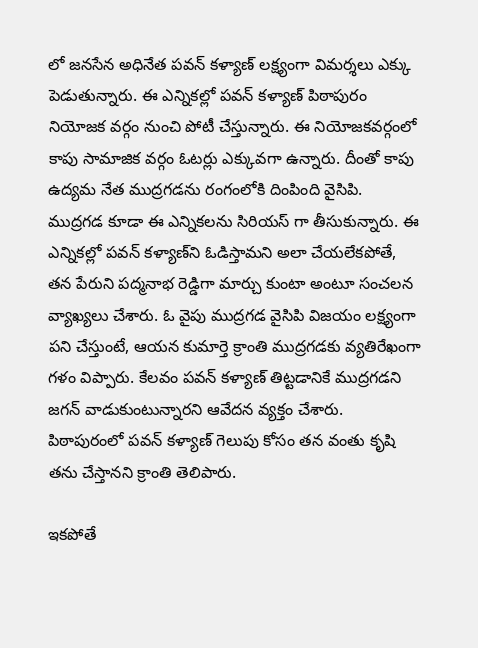లో జనసేన అధినేత పవన్ కళ్యాణ్ లక్ష్యంగా విమర్శలు ఎక్కు పెడుతున్నారు. ఈ ఎన్నికల్లో పవన్ కళ్యాణ్ పిఠాపురం నియోజక వర్గం నుంచి పోటీ చేస్తున్నారు. ఈ నియోజకవర్గంలో కాపు సామాజిక వర్గం ఓటర్లు ఎక్కువగా ఉన్నారు. దీంతో కాపు ఉద్యమ నేత ముద్రగడను రంగంలోకి దింపింది వైసిపి. ముద్రగడ కూడా ఈ ఎన్నికలను సిరియస్ గా తీసుకున్నారు. ఈ ఎన్నికల్లో పవన్ కళ్యాణ్‌ని ఓడిస్తామని అలా చేయలేకపోతే, తన పేరుని పద్మనాభ రెడ్డిగా మార్చు కుంటా అంటూ సంచలన వ్యాఖ్యలు చేశారు. ఓ వైపు ముద్రగడ వైసిపి విజయం లక్ష్యంగా పని చేస్తుంటే, ఆయన కుమార్తె క్రాంతి ముద్రగడకు వ్యతిరేఖంగా గళం విప్పారు. కేలవం పవన్ కళ్యాణ్ తిట్టడానికే ముద్రగడని జగన్ వాడుకుంటున్నారని ఆవేదన వ్యక్తం చేశారు. పిఠాపురంలో పవన్ కళ్యాణ్ గెలుపు కోసం తన వంతు కృషి తను చేస్తానని క్రాంతి తెలిపారు.

ఇకపోతే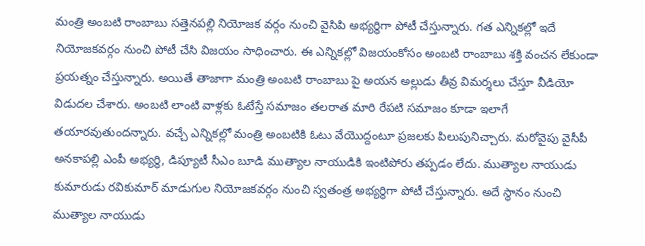మంత్రి అంబటి రాంబాబు సత్తెనపల్లి నియోజక వర్గం నుంచి వైసిపి అభ్యర్థిగా పోటీ చేస్తున్నారు. గత ఎన్నికల్లో ఇదే నియోజకవర్గం నుంచి పోటీ చేసి విజయం సాధించారు. ఈ ఎన్నికల్లో విజయంకోసం అంబటి రాంబాబు శక్తి వంచన లేకుండా ప్రయత్నం చేస్తున్నారు. అయితే తాజాగా మంత్రి అంబటి రాంబాబు పై అయన అల్లుడు తీవ్ర విమర్శలు చేస్తూ వీడియో విడుదల చేశారు. అంబటి లాంటి వాళ్లకు ఓటేస్తే సమాజం తలరాత మారి రేపటి సమాజం కూడా ఇలాగే తయారవుతుందన్నారు. వచ్చే ఎన్నికల్లో మంత్రి అంబటికి ఓటు వేయొద్దంటూ ప్రజలకు పిలుపునిచ్చారు. మరోవైపు వైసీపీ అనకాపల్లి ఎంపీ అభ్యర్థి, డిప్యూటీ సీఎం బూడి ముత్యాల నాయుడికి ఇంటిపోరు తప్పడం లేదు. ముత్యాల నాయుడు కుమారుడు రవికుమార్ మాడుగుల నియోజకవర్గం నుంచి స్వతంత్ర అభ్యర్థిగా పోటీ చేస్తున్నారు. అదే స్థానం నుంచి ముత్యాల నాయుడు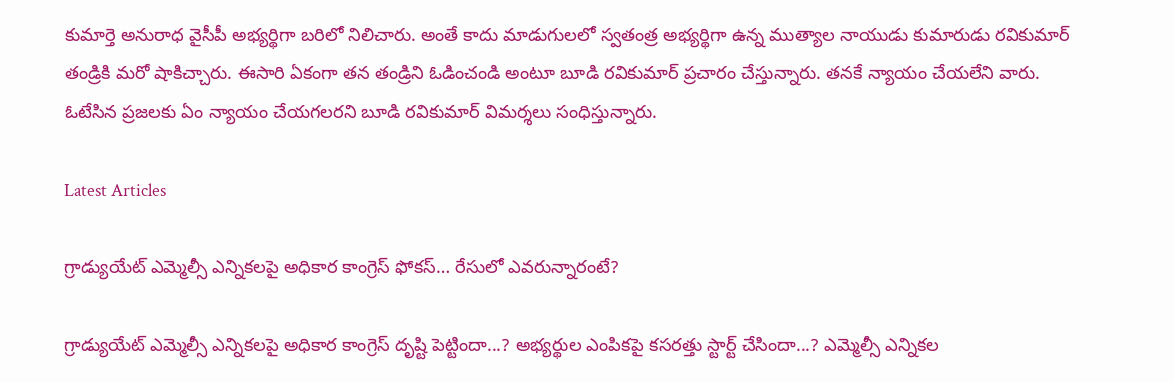కుమార్తె అనురాధ వైసీపీ అభ్యర్థిగా బరిలో నిలిచారు. అంతే కాదు మాడుగులలో స్వతంత్ర అభ్యర్థిగా ఉన్న ముత్యాల నాయుడు కుమారుడు రవికుమార్ తండ్రికి మరో షాకిచ్చారు. ఈసారి ఏకంగా తన తండ్రిని ఓడించండి అంటూ బూడి రవికుమార్‌ ప్రచారం చేస్తున్నారు. తనకే న్యాయం చేయలేని వారు. ఓటేసిన ప్రజలకు ఏం న్యాయం చేయగలరని బూడి రవికుమార్ విమర్శలు సంధిస్తున్నారు.

Latest Articles

గ్రాడ్యుయేట్ ఎమ్మెల్సీ ఎన్నికలపై అధికార కాంగ్రెస్ ఫోకస్… రేసులో ఎవరున్నారంటే?

గ్రాడ్యుయేట్ ఎమ్మెల్సీ ఎన్నికలపై అధికార కాంగ్రెస్ దృష్టి పెట్టిందా...? అభ్యర్థుల ఎంపికపై కసరత్తు స్టార్ట్ చేసిందా...? ఎమ్మెల్సీ ఎన్నికల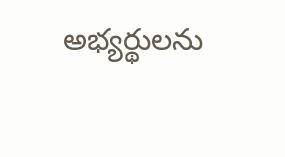అభ్యర్థులను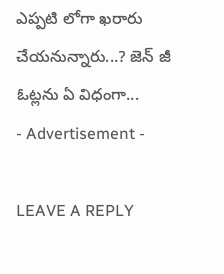ఎప్పటి లోగా ఖరారు చేయనున్నారు...? జెన్ జీ ఓట్లను ఏ విధంగా...
- Advertisement -

LEAVE A REPLY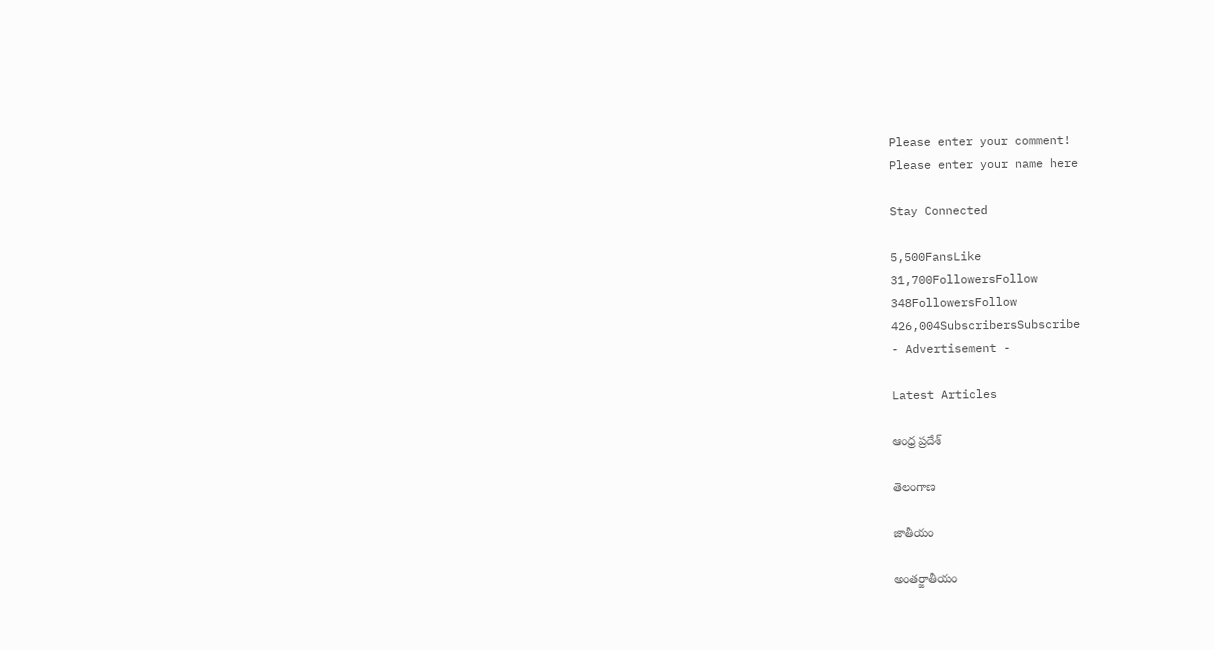Please enter your comment!
Please enter your name here

Stay Connected

5,500FansLike
31,700FollowersFollow
348FollowersFollow
426,004SubscribersSubscribe
- Advertisement -

Latest Articles

ఆంధ్ర ప్రదేశ్

తెలంగాణ

జాతీయం

అంతర్జాతీయం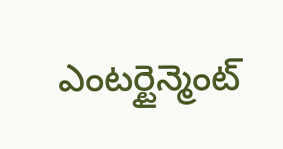ఎంటర్టైన్మెంట్